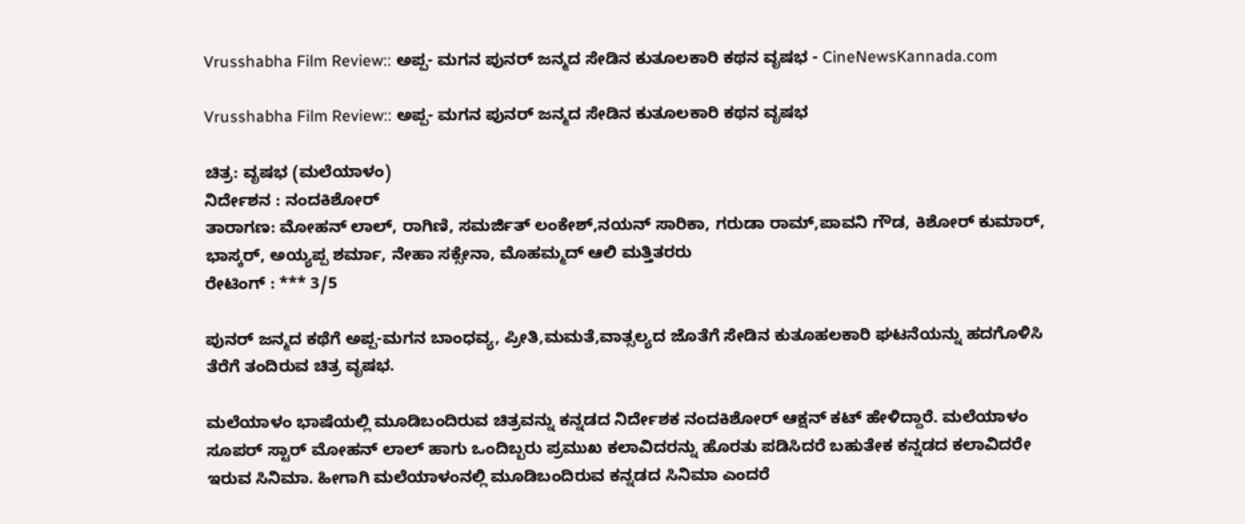Vrusshabha Film Review:: ಅಪ್ಪ- ಮಗನ ಪುನರ್ ಜನ್ಮದ ಸೇಡಿನ ಕುತೂಲಕಾರಿ ಕಥನ ವೃಷಭ - CineNewsKannada.com

Vrusshabha Film Review:: ಅಪ್ಪ- ಮಗನ ಪುನರ್ ಜನ್ಮದ ಸೇಡಿನ ಕುತೂಲಕಾರಿ ಕಥನ ವೃಷಭ

ಚಿತ್ರ: ವೃಷಭ (ಮಲೆಯಾಳಂ)
ನಿರ್ದೇಶನ : ನಂದಕಿಶೋರ್
ತಾರಾಗಣ: ಮೋಹನ್ ಲಾಲ್, ರಾಗಿಣಿ, ಸಮರ್ಜಿತ್ ಲಂಕೇಶ್,ನಯನ್ ಸಾರಿಕಾ, ಗರುಡಾ ರಾಮ್,ಪಾವನಿ ಗೌಡ, ಕಿಶೋರ್ ಕುಮಾರ್, ಭಾಸ್ಕರ್, ಅಯ್ಯಪ್ಪ ಶರ್ಮಾ, ನೇಹಾ ಸಕ್ಸೇನಾ, ಮೊಹಮ್ಮದ್ ಆಲಿ ಮತ್ತಿತರರು
ರೇಟಿಂಗ್ : *** 3/5

ಪುನರ್ ಜನ್ಮದ ಕಥೆಗೆ ಅಪ್ಪ-ಮಗನ ಬಾಂಧವ್ಯ, ಪ್ರೀತಿ,ಮಮತೆ,ವಾತ್ಸಲ್ಯದ ಜೊತೆಗೆ ಸೇಡಿನ ಕುತೂಹಲಕಾರಿ ಘಟನೆಯನ್ನು ಹದಗೊಳಿಸಿ ತೆರೆಗೆ ತಂದಿರುವ ಚಿತ್ರ ವೃಷಭ.

ಮಲೆಯಾಳಂ ಭಾಷೆಯಲ್ಲಿ ಮೂಡಿಬಂದಿರುವ ಚಿತ್ರವನ್ನು ಕನ್ನಡದ ನಿರ್ದೇಶಕ ನಂದಕಿಶೋರ್ ಆಕ್ಷನ್ ಕಟ್ ಹೇಳಿದ್ದಾರೆ. ಮಲೆಯಾಳಂ ಸೂಪರ್ ಸ್ಟಾರ್ ಮೋಹನ್ ಲಾಲ್ ಹಾಗು ಒಂದಿಬ್ಬರು ಪ್ರಮುಖ ಕಲಾವಿದರನ್ನು ಹೊರತು ಪಡಿಸಿದರೆ ಬಹುತೇಕ ಕನ್ನಡದ ಕಲಾವಿದರೇ ಇರುವ ಸಿನಿಮಾ. ಹೀಗಾಗಿ ಮಲೆಯಾಳಂನಲ್ಲಿ ಮೂಡಿಬಂದಿರುವ ಕನ್ನಡದ ಸಿನಿಮಾ ಎಂದರೆ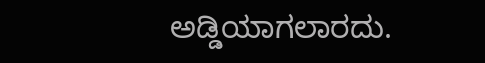ಅಡ್ಡಿಯಾಗಲಾರದು.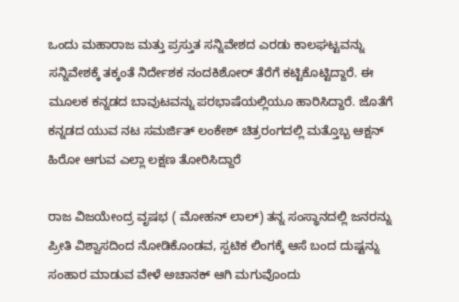ಒಂದು ಮಹಾರಾಜ ಮತ್ತು ಪ್ರಸ್ತುತ ಸನ್ನಿವೇಶದ ಎರಡು ಕಾಲಘಟ್ಟವನ್ನು ಸನ್ನಿವೇಶಕ್ಕೆ ತಕ್ಕಂತೆ ನಿರ್ದೇಶಕ ನಂದಕಿಶೋರ್ ತೆರೆಗೆ ಕಟ್ಟಿಕೊಟ್ಟಿದ್ದಾರೆ. ಈ ಮೂಲಕ ಕನ್ನಡದ ಬಾವುಟವನ್ನು ಪರಭಾಷೆಯಲ್ಲಿಯೂ ಹಾರಿಸಿದ್ದಾರೆ. ಜೊತೆಗೆ ಕನ್ನಡದ ಯುವ ನಟ ಸಮರ್ಜಿತ್ ಲಂಕೇಶ್ ಚಿತ್ರರಂಗದಲ್ಲಿ ಮತ್ತೊಬ್ಬ ಆಕ್ಷನ್ ಹಿರೋ ಆಗುವ ಎಲ್ಲಾ ಲಕ್ಷಣ ತೋರಿಸಿದ್ದಾರೆ

ರಾಜ ವಿಜಯೇಂದ್ರ ವೃಷಭ ( ಮೋಹನ್ ಲಾಲ್) ತನ್ನ ಸಂಸ್ಥಾನದಲ್ಲಿ ಜನರನ್ನು ಪ್ರೀತಿ ವಿಶ್ವಾಸದಿಂದ ನೋಡಿಕೊಂಡವ, ಸ್ಪಟಿಕ ಲಿಂಗಕ್ಕೆ ಆಸೆ ಬಂದ ದುಷ್ಟನ್ನು ಸಂಹಾರ ಮಾಡುವ ವೇಳೆ ಅಚಾನಕ್ ಆಗಿ ಮಗುವೊಂದು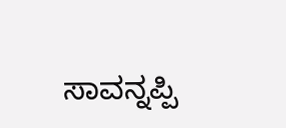ಸಾವನ್ನಪ್ಪಿ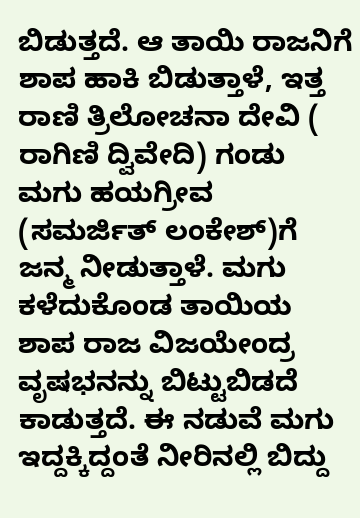ಬಿಡುತ್ತದೆ. ಆ ತಾಯಿ ರಾಜನಿಗೆ ಶಾಪ ಹಾಕಿ ಬಿಡುತ್ತಾಳೆ, ಇತ್ತ ರಾಣಿ ತ್ರಿಲೋಚನಾ ದೇವಿ ( ರಾಗಿಣಿ ದ್ವಿವೇದಿ) ಗಂಡು ಮಗು ಹಯಗ್ರೀವ (ಸಮರ್ಜಿತ್ ಲಂಕೇಶ್)ಗೆ ಜನ್ಮ ನೀಡುತ್ತಾಳೆ. ಮಗು ಕಳೆದುಕೊಂಡ ತಾಯಿಯ ಶಾಪ ರಾಜ ವಿಜಯೇಂದ್ರ ವೃಷಭನನ್ನು ಬಿಟ್ಟುಬಿಡದೆ ಕಾಡುತ್ತದೆ. ಈ ನಡುವೆ ಮಗು ಇದ್ದಕ್ಕಿದ್ದಂತೆ ನೀರಿನಲ್ಲಿ ಬಿದ್ದು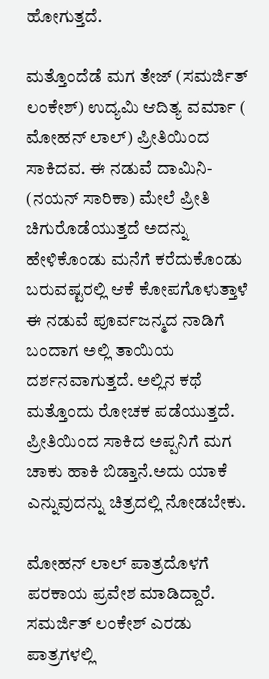ಹೋಗುತ್ತದೆ.

ಮತ್ತೊಂದೆಡೆ ಮಗ ತೇಜ್ (ಸಮರ್ಜಿತ್ ಲಂಕೇಶ್) ಉದ್ಯಮಿ ಆದಿತ್ಯ ವರ್ಮಾ ( ಮೋಹನ್ ಲಾಲ್) ಪ್ರೀತಿಯಿಂದ ಸಾಕಿದವ. ಈ ನಡುವೆ ದಾಮಿನಿ- (ನಯನ್ ಸಾರಿಕಾ) ಮೇಲೆ ಪ್ರೀತಿ ಚಿಗುರೊಡೆಯುತ್ತದೆ ಅದನ್ನು ಹೇಳಿಕೊಂಡು ಮನೆಗೆ ಕರೆದುಕೊಂಡು ಬರುವಷ್ಟರಲ್ಲಿ ಆಕೆ ಕೋಪಗೊಳುತ್ತಾಳೆ ಈ ನಡುವೆ ಪೂರ್ವಜನ್ಮದ ನಾಡಿಗೆ ಬಂದಾಗ ಅಲ್ಲಿ ತಾಯಿಯ ದರ್ಶನವಾಗುತ್ತದೆ. ಅಲ್ಲಿನ ಕಥೆ ಮತ್ತೊಂದು ರೋಚಕ ಪಡೆಯುತ್ತದೆ. ಪ್ರೀತಿಯಿಂದ ಸಾಕಿದ ಅಪ್ಪನಿಗೆ ಮಗ ಚಾಕು ಹಾಕಿ ಬಿಡ್ತಾನೆ.ಅದು ಯಾಕೆ ಎನ್ನುವುದನ್ನು ಚಿತ್ರದಲ್ಲಿ ನೋಡಬೇಕು.

ಮೋಹನ್ ಲಾಲ್ ಪಾತ್ರದೊಳಗೆ ಪರಕಾಯ ಪ್ರವೇಶ ಮಾಡಿದ್ದಾರೆ. ಸಮರ್ಜಿತ್ ಲಂಕೇಶ್ ಎರಡು ಪಾತ್ರಗಳಲ್ಲಿ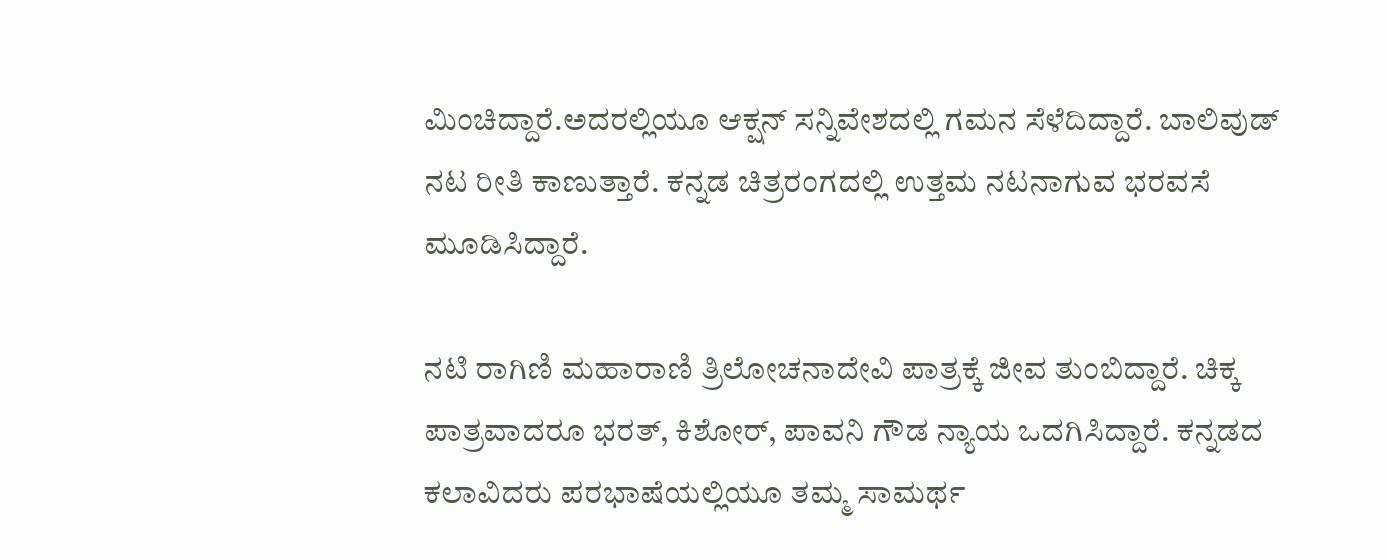ಮಿಂಚಿದ್ದಾರೆ.ಅದರಲ್ಲಿಯೂ ಆಕ್ಷನ್ ಸನ್ನಿವೇಶದಲ್ಲಿ ಗಮನ ಸೆಳೆದಿದ್ದಾರೆ. ಬಾಲಿವುಡ್ ನಟ ರೀತಿ ಕಾಣುತ್ತಾರೆ. ಕನ್ನಡ ಚಿತ್ರರಂಗದಲ್ಲಿ ಉತ್ತಮ ನಟನಾಗುವ ಭರವಸೆ ಮೂಡಿಸಿದ್ದಾರೆ.

ನಟಿ ರಾಗಿಣಿ ಮಹಾರಾಣಿ ತ್ರಿಲೋಚನಾದೇವಿ ಪಾತ್ರಕ್ಕೆ ಜೀವ ತುಂಬಿದ್ದಾರೆ. ಚಿಕ್ಕ ಪಾತ್ರವಾದರೂ ಭರತ್, ಕಿಶೋರ್, ಪಾವನಿ ಗೌಡ ನ್ಯಾಯ ಒದಗಿಸಿದ್ದಾರೆ. ಕನ್ನಡದ ಕಲಾವಿದರು ಪರಭಾಷೆಯಲ್ಲಿಯೂ ತಮ್ಮ ಸಾಮರ್ಥ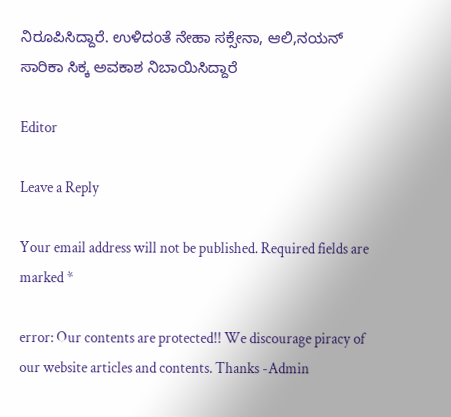ನಿರೂಪಿಸಿದ್ದಾರೆ. ಉಳಿದಂತೆ ನೇಹಾ ಸಕ್ಸೇನಾ, ಆಲಿ,ನಯನ್ ಸಾರಿಕಾ ಸಿಕ್ಕ ಅವಕಾಶ ನಿಬಾಯಿಸಿದ್ದಾರೆ

Editor

Leave a Reply

Your email address will not be published. Required fields are marked *

error: Our contents are protected!! We discourage piracy of our website articles and contents. Thanks -Admin